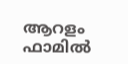ആറളം ഫാമിൽ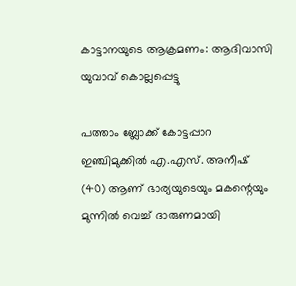കാട്ടാനയുടെ ആക്രമണം: ആദിവാസി യുവാവ് കൊല്ലപ്പെട്ടു

പത്താം ബ്ലോക്ക് കോട്ടപ്പാറ ഇഞ്ചിമുക്കിൽ എ.എസ്. അനീഷ് (40) ആണ് ഭാര്യയുടെയും മകന്റെയും മുന്നിൽ വെച്ച് ദാരുണമായി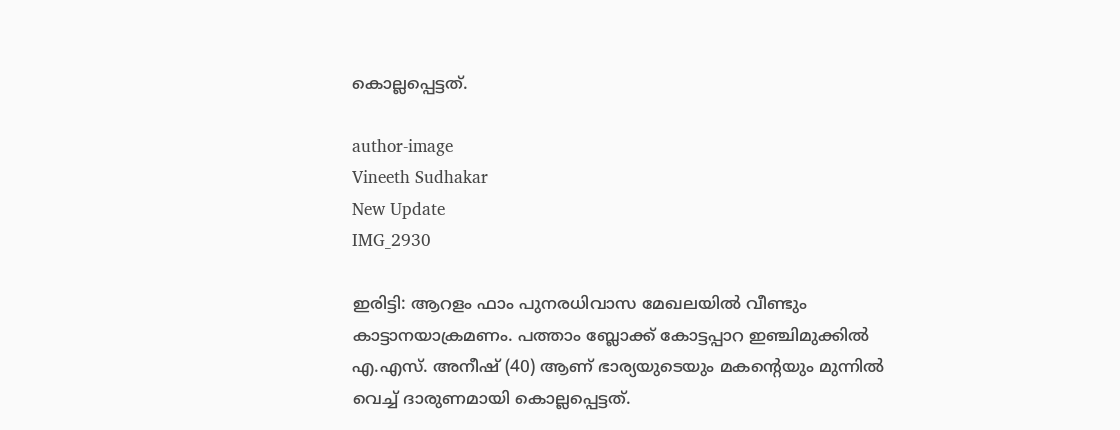കൊല്ലപ്പെട്ടത്.

author-image
Vineeth Sudhakar
New Update
IMG_2930

ഇരിട്ടി: ആറളം ഫാം പുനരധിവാസ മേഖലയിൽ വീണ്ടും കാട്ടാനയാക്രമണം. പത്താം ബ്ലോക്ക് കോട്ടപ്പാറ ഇഞ്ചിമുക്കിൽ എ.എസ്. അനീഷ് (40) ആണ് ഭാര്യയുടെയും മകന്റെയും മുന്നിൽ വെച്ച് ദാരുണമായി കൊല്ലപ്പെട്ടത്.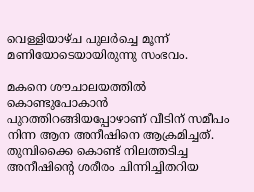വെള്ളിയാഴ്ച പുലർച്ചെ മൂന്ന് മണിയോടെയായിരുന്നു സംഭവം.

മകനെ ശൗചാലയത്തിൽ കൊണ്ടുപോകാൻ പുറത്തിറങ്ങിയപ്പോഴാണ് വീടിന് സമീപം നിന്ന ആന അനീഷിനെ ആക്രമിച്ചത്. തുമ്പിക്കൈ കൊണ്ട് നിലത്തടിച്ച അനീഷിന്റെ ശരീരം ചിന്നിച്ചിതറിയ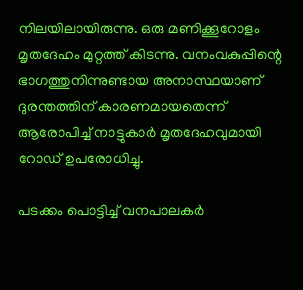നിലയിലായിരുന്നു. ഒരു മണിക്കൂറോളം മൃതദേഹം മുറ്റത്ത് കിടന്നു. വനംവകുപ്പിന്റെ ഭാഗത്തുനിന്നുണ്ടായ അനാസ്ഥയാണ് ദുരന്തത്തിന് കാരണമായതെന്ന് ആരോപിച്ച് നാട്ടുകാർ മൃതദേഹവുമായി റോഡ് ഉപരോധിച്ചു.

പടക്കം പൊട്ടിച്ച് വനപാലകർ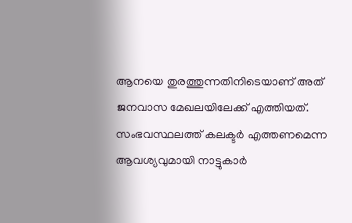ആനയെ തുരത്തുന്നതിനിടെയാണ് അത് ജനവാസ മേഖലയിലേക്ക് എത്തിയത്. സംഭവസ്ഥലത്ത് കലക്ടർ എത്തണമെന്ന ആവശ്യവുമായി നാട്ടുകാർ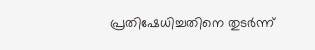പ്രതിഷേധിച്ചതിനെ തുടർന്ന്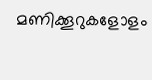മണിക്കൂറുകളോളം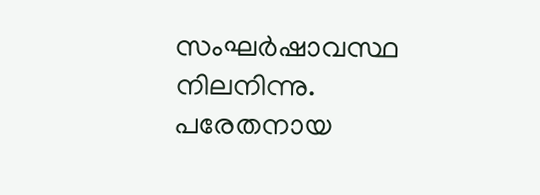സംഘർഷാവസ്ഥ നിലനിന്നു. പരേതനായ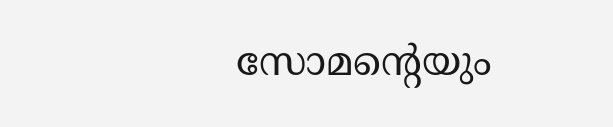സോമന്റെയും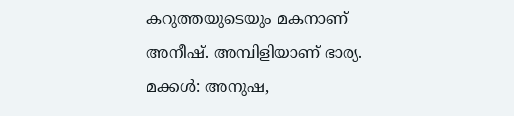കറുത്തയുടെയും മകനാണ് അനീഷ്. അമ്പിളിയാണ് ഭാര്യ. മക്കൾ: അനുഷ,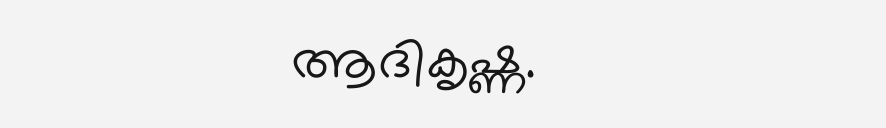ആദികൃഷ്ണ.